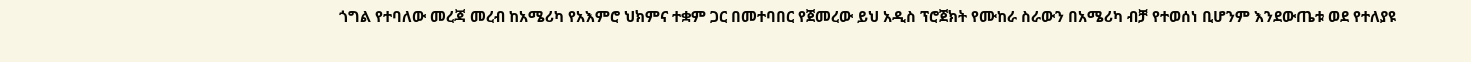ጎግል የተባለው መረጃ መረብ ከአሜሪካ የአእምሮ ህክምና ተቋም ጋር በመተባበር የጀመረው ይህ አዲስ ፕሮጀክት የሙከራ ስራውን በአሜሪካ ብቻ የተወሰነ ቢሆንም እንደውጤቱ ወደ የተለያዩ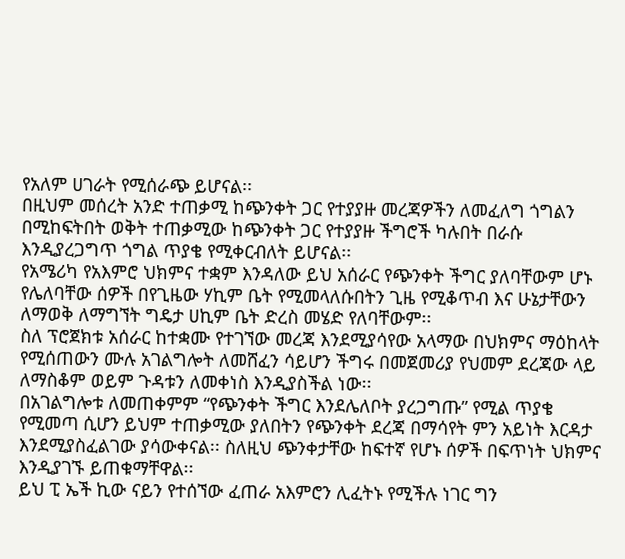የአለም ሀገራት የሚሰራጭ ይሆናል፡፡
በዚህም መሰረት አንድ ተጠቃሚ ከጭንቀት ጋር የተያያዙ መረጃዎችን ለመፈለግ ጎግልን በሚከፍትበት ወቅት ተጠቃሚው ከጭንቀት ጋር የተያያዙ ችግሮች ካሉበት በራሱ እንዲያረጋግጥ ጎግል ጥያቄ የሚቀርብለት ይሆናል፡፡
የአሜሪካ የአእምሮ ህክምና ተቋም እንዳለው ይህ አሰራር የጭንቀት ችግር ያለባቸውም ሆኑ የሌለባቸው ሰዎች በየጊዜው ሃኪም ቤት የሚመላለሱበትን ጊዜ የሚቆጥብ እና ሁኔታቸውን ለማወቅ ለማግኘት ግዴታ ሀኪም ቤት ድረስ መሄድ የለባቸውም፡፡
ስለ ፕሮጀክቱ አሰራር ከተቋሙ የተገኘው መረጃ እንደሚያሳየው አላማው በህክምና ማዕከላት የሚሰጠውን ሙሉ አገልግሎት ለመሸፈን ሳይሆን ችግሩ በመጀመሪያ የህመም ደረጃው ላይ ለማስቆም ወይም ጉዳቱን ለመቀነስ እንዲያስችል ነው፡፡
በአገልግሎቱ ለመጠቀምም “የጭንቀት ችግር እንደሌለቦት ያረጋግጡ” የሚል ጥያቄ የሚመጣ ሲሆን ይህም ተጠቃሚው ያለበትን የጭንቀት ደረጃ በማሳየት ምን አይነት እርዳታ እንደሚያስፈልገው ያሳውቀናል፡፡ ስለዚህ ጭንቀታቸው ከፍተኛ የሆኑ ሰዎች በፍጥነት ህክምና እንዲያገኙ ይጠቁማቸዋል፡፡
ይህ ፒ ኤች ኪው ናይን የተሰኘው ፈጠራ አእምሮን ሊፈትኑ የሚችሉ ነገር ግን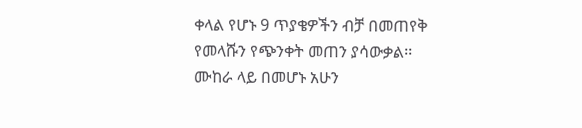ቀላል የሆኑ 9 ጥያቄዎችን ብቻ በመጠየቅ የመላሹን የጭንቀት መጠን ያሳውቃል፡፡ ሙከራ ላይ በመሆኑ አሁን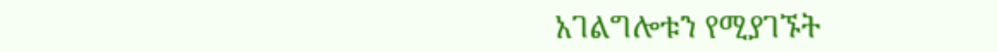አገልግሎቱን የሚያገኙት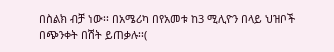በስልክ ብቻ ነው፡፡ በአሜሪካ በየአመቱ ከ3 ሚሊዮን በላይ ህዝቦች በጭንቀት በሽት ይጠቃሉ፡፡(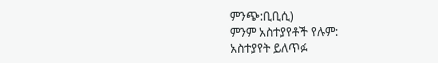ምንጭ:ቢቢሲ)
ምንም አስተያየቶች የሉም:
አስተያየት ይለጥፉ